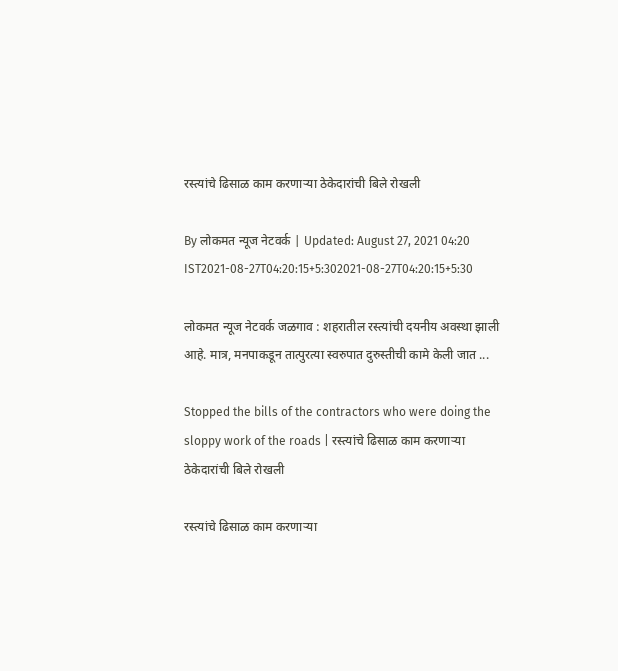रस्त्यांचे ढिसाळ काम करणाऱ्या ठेकेदारांची बिले रोखली

By लोकमत न्यूज नेटवर्क | Updated: August 27, 2021 04:20 IST2021-08-27T04:20:15+5:302021-08-27T04:20:15+5:30

लोकमत न्यूज नेटवर्क जळगाव : शहरातील रस्त्यांची दयनीय अवस्था झाली आहे. मात्र, मनपाकडून तात्पुरत्या स्वरुपात दुरुस्तीची कामे केली जात ...

Stopped the bills of the contractors who were doing the sloppy work of the roads | रस्त्यांचे ढिसाळ काम करणाऱ्या ठेकेदारांची बिले रोखली

रस्त्यांचे ढिसाळ काम करणाऱ्या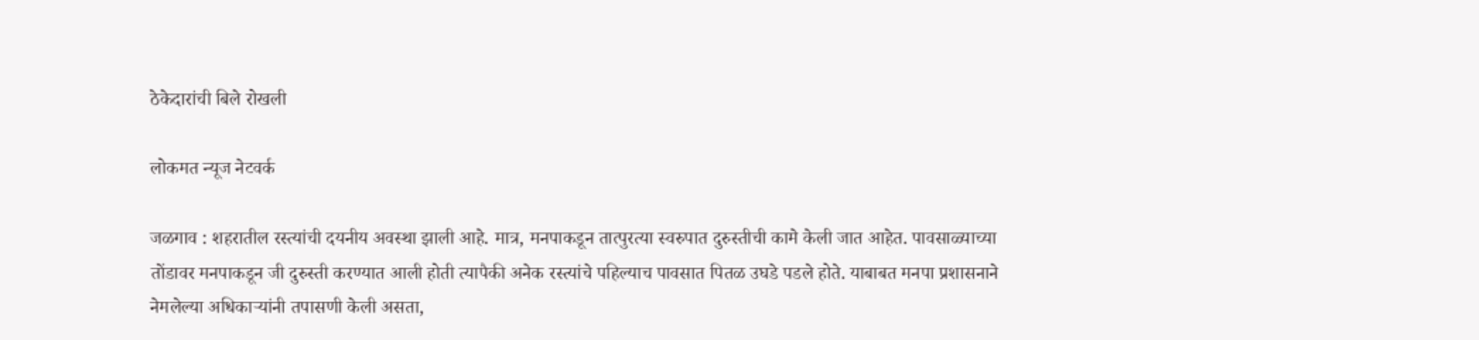ठेकेदारांची बिले रोखली

लोकमत न्यूज नेटवर्क

जळगाव : शहरातील रस्त्यांची दयनीय अवस्था झाली आहे. मात्र, मनपाकडून तात्पुरत्या स्वरुपात दुरुस्तीची कामे केली जात आहेत. पावसाळ्याच्या तोंडावर मनपाकडून जी दुरुस्ती करण्यात आली होती त्यापैकी अनेक रस्त्यांचे पहिल्याच पावसात पितळ उघडे पडले होते. याबाबत मनपा प्रशासनाने नेमलेल्या अधिकाऱ्यांनी तपासणी केली असता,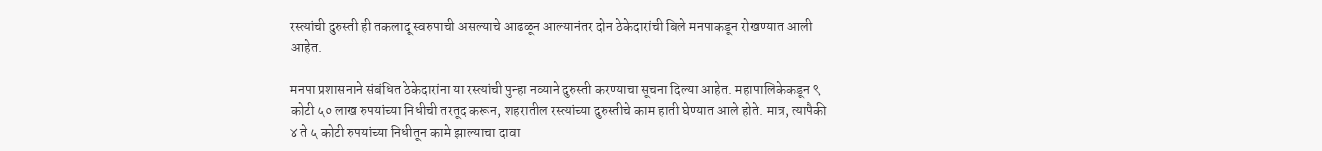रस्त्यांची दुरुस्ती ही तकलादू स्वरुपाची असल्याचे आढळून आल्यानंतर दोन ठेकेदारांची बिले मनपाकडून रोखण्यात आली आहेत.

मनपा प्रशासनाने संबंधित ठेकेदारांना या रस्त्यांची पुन्हा नव्याने दुरुस्ती करण्याचा सूचना दिल्या आहेत. महापालिकेकडून ९ कोटी ५० लाख रुपयांच्या निधीची तरतूद करून, शहरातील रस्त्यांच्या दुरुस्तीचे काम हाती घेण्यात आले होते. मात्र, त्यापैकी ४ ते ५ कोटी रुपयांच्या निधीतून कामे झाल्याचा दावा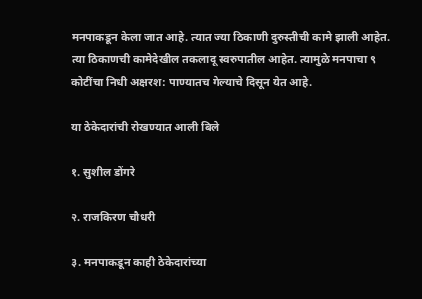मनपाकडून केला जात आहे. त्यात ज्या ठिकाणी दुरुस्तीची कामे झाली आहेत. त्या ठिकाणची कामेदेखील तकलादू स्वरुपातील आहेत. त्यामुळे मनपाचा ९ कोटींचा निधी अक्षरश: पाण्यातच गेल्याचे दिसून येत आहे.

या ठेकेदारांची रोखण्यात आली बिले

१. सुशील डोंगरे

२. राजकिरण चौधरी

३. मनपाकडून काही ठेकेदारांच्या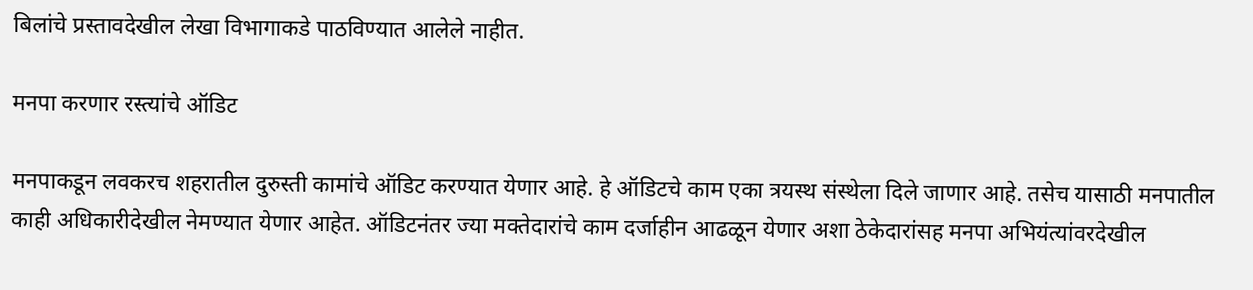बिलांचे प्रस्तावदेखील लेखा विभागाकडे पाठविण्यात आलेले नाहीत.

मनपा करणार रस्त्यांचे ऑडिट

मनपाकडून लवकरच शहरातील दुरुस्ती कामांचे ऑडिट करण्यात येणार आहे. हे ऑडिटचे काम एका त्रयस्थ संस्थेला दिले जाणार आहे. तसेच यासाठी मनपातील काही अधिकारीदेखील नेमण्यात येणार आहेत. ऑडिटनंतर ज्या मक्तेदारांचे काम दर्जाहीन आढळून येणार अशा ठेकेदारांसह मनपा अभियंत्यांवरदेखील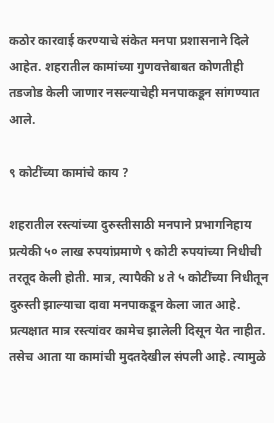कठोर कारवाई करण्याचे संकेत मनपा प्रशासनाने दिले आहेत. शहरातील कामांच्या गुणवत्तेबाबत कोणतीही तडजोड केली जाणार नसल्याचेही मनपाकडून सांगण्यात आले.

९ कोटींच्या कामांचे काय ?

शहरातील रस्त्यांच्या दुरुस्तीसाठी मनपाने प्रभागनिहाय प्रत्येकी ५० लाख रुपयांप्रमाणे ९ कोटी रुपयांच्या निधीची तरतूद केली होती. मात्र, त्यापैकी ४ ते ५ कोटींच्या निधीतून दुरुस्ती झाल्याचा दावा मनपाकडून केला जात आहे. प्रत्यक्षात मात्र रस्त्यांवर कामेच झालेली दिसून येत नाहीत. तसेच आता या कामांची मुदतदेखील संपली आहे. त्यामुळे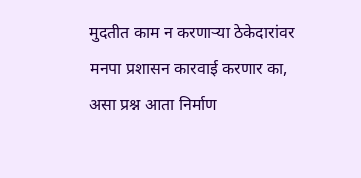मुदतीत काम न करणाऱ्या ठेकेदारांवर मनपा प्रशासन कारवाई करणार का, असा प्रश्न आता निर्माण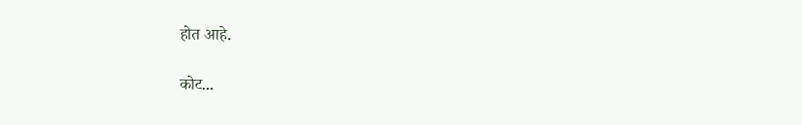होत आहे.

कोट...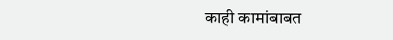काही कामांबाबत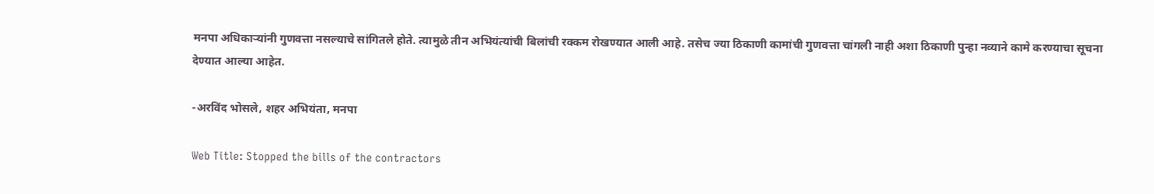मनपा अधिकाऱ्यांनी गुणवत्ता नसल्याचे सांगितले होते. त्यामुळे तीन अभियंत्यांची बिलांची रक्कम रोखण्यात आली आहे. तसेच ज्या ठिकाणी कामांची गुणवत्ता चांगली नाही अशा ठिकाणी पुन्हा नव्याने कामे करण्याचा सूचना देण्यात आल्या आहेत.

-अरविंद भोसले, शहर अभियंता, मनपा

Web Title: Stopped the bills of the contractors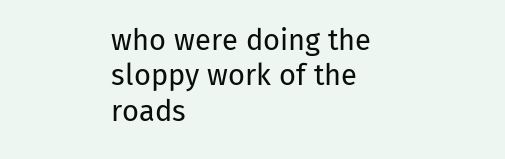who were doing the sloppy work of the roads